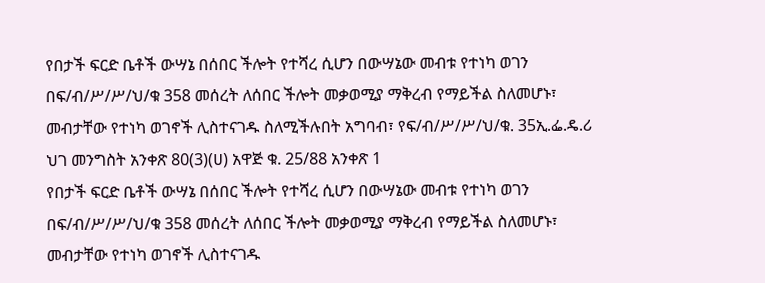የበታች ፍርድ ቤቶች ውሣኔ በሰበር ችሎት የተሻረ ሲሆን በውሣኔው መብቱ የተነካ ወገን በፍ/ብ/ሥ/ሥ/ህ/ቁ 358 መሰረት ለሰበር ችሎት መቃወሚያ ማቅረብ የማይችል ስለመሆኑ፣ መብታቸው የተነካ ወገኖች ሊስተናገዱ ስለሚችሉበት አግባብ፣ የፍ/ብ/ሥ/ሥ/ህ/ቁ. 35ኢ.ፌ.ዴ.ሪ ህገ መንግስት አንቀጽ 80(3)(ሀ) አዋጅ ቁ. 25/88 አንቀጽ 1
የበታች ፍርድ ቤቶች ውሣኔ በሰበር ችሎት የተሻረ ሲሆን በውሣኔው መብቱ የተነካ ወገን በፍ/ብ/ሥ/ሥ/ህ/ቁ 358 መሰረት ለሰበር ችሎት መቃወሚያ ማቅረብ የማይችል ስለመሆኑ፣ መብታቸው የተነካ ወገኖች ሊስተናገዱ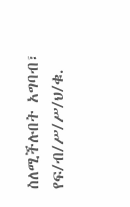ስለሚችሉበት አግባብ፣ የፍ/ብ/ሥ/ሥ/ህ/ቁ.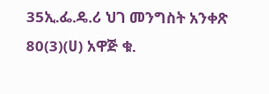35ኢ.ፌ.ዴ.ሪ ህገ መንግስት አንቀጽ 80(3)(ሀ) አዋጅ ቁ.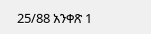25/88 አንቀጽ 1